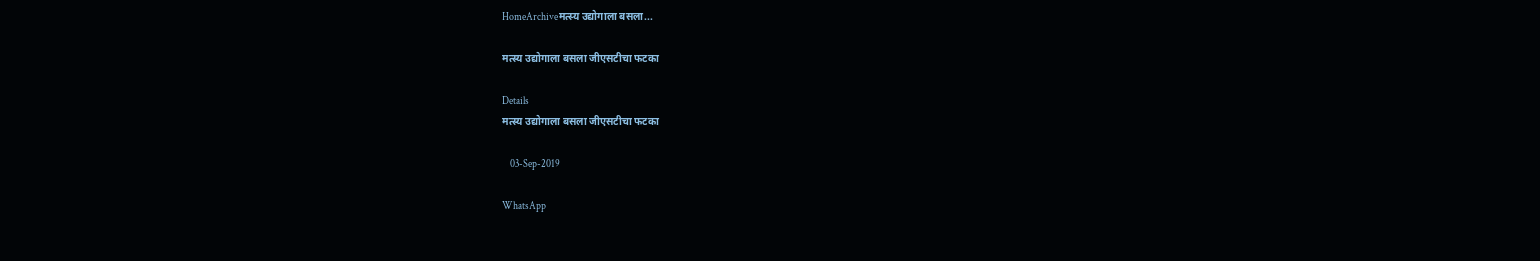HomeArchiveमत्स्य उद्योगाला बसला...

मत्स्य उद्योगाला बसला जीएसटीचा फटका

Details
मत्स्य उद्योगाला बसला जीएसटीचा फटका

    03-Sep-2019

WhatsApp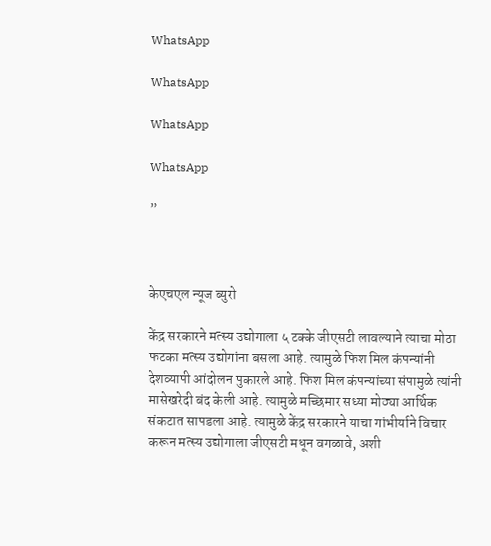WhatsApp

WhatsApp

WhatsApp

WhatsApp

”



केएचएल न्यूज ब्युरो

केंद्र सरकारने मत्स्य उद्योगाला ५ टक्के जीएसटी लावल्याने त्याचा मोठा फटका मत्स्य उद्योगांना बसला आहे. त्यामुळे फिश मिल कंपन्यांनी देशव्यापी आंदोलन पुकारले आहे. फिश मिल कंपन्यांच्या संपामुळे त्यांनी मासेखरेदी बंद केली आहे. त्यामुळे मच्छिमार सध्या मोठ्या आर्थिक संकटात सापडला आहे. त्यामुळे केंद्र सरकारने याचा गांभीर्याने विचार करून मत्स्य उद्योगाला जीएसटी मधून वगळावे, अशी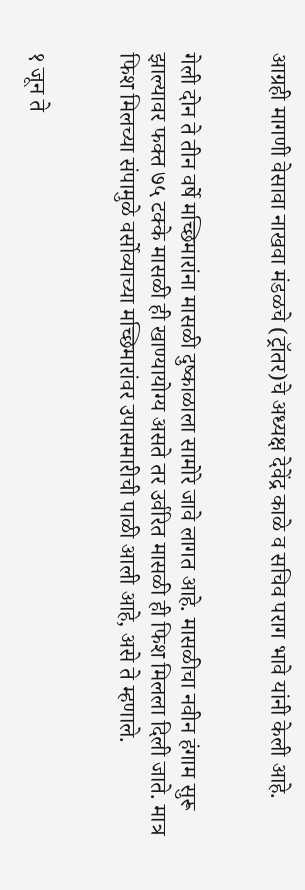आग्रही मागणी वेसावा नाखवा मंडळचे (ट्रॉतर)चे अध्यक्ष देवेंद्र काळे व सचिव पराग भावे यांनी केली आहे.


गेली दोन ते तीन वर्षे मच्छिमारांना मासळी दुष्काळाला सामोरे जावे लागत आहे. मासळीचा नवीन हंगाम सुरू झाल्यावर फक्त ७५ टक्के मासळी ही खाण्यायोग्य असते तर उर्वरित मासळी ही फिश मिलला दिली जाते. मात्र फिश मिलच्या संपामुळे वर्सोव्याच्या मच्छिमारांवर उपासमारीची पाळी आली आहे, असे ते म्हणाले.


१ जून ते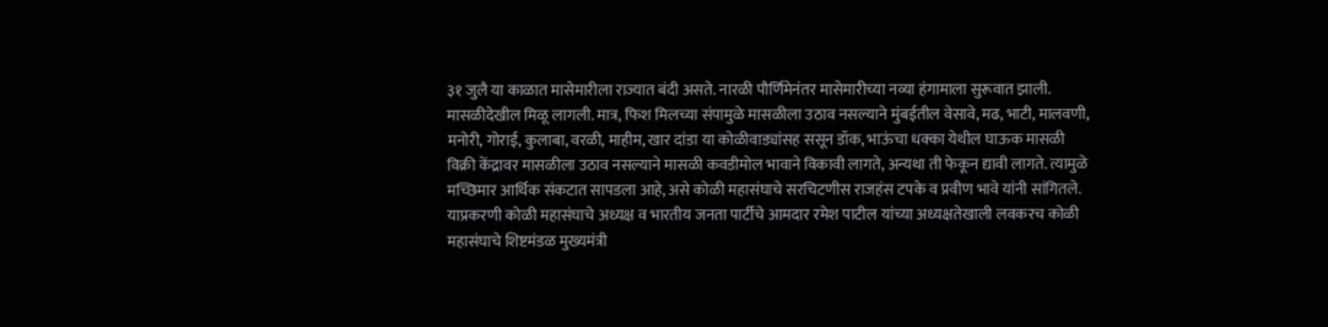३१ जुलै या काळात मासेमारीला राज्यात बंदी असते. नारळी पौर्णिमेनंतर मासेमारीच्या नव्या हंगामाला सुरूवात झाली. मासळीदेखील मिळू लागली. मात्र, फिश मिलच्या संपामुळे मासळीला उठाव नसल्याने मुंबईतील वेसावे, मढ, भाटी, मालवणी, मनोरी, गोराई, कुलाबा, वरळी, माहीम, खार दांडा या कोळीवाड्यांसह ससून डॉक, भाऊंचा धक्का येथील घाऊक मासळी विक्री केंद्रावर मासळीला उठाव नसल्याने मासळी कवडीमोल भावाने विकावी लागते, अन्यथा ती फेकून द्यावी लागते. त्यामुळे मच्छिमार आर्थिक संकटात सापडला आहे, असे कोळी महासंघाचे सरचिटणीस राजहंस टपके व प्रवीण भावे यांनी सांगितले.
याप्रकरणी कोळी महासंघाचे अध्यक्ष व भारतीय जनता पार्टीचे आमदार रमेश पाटील यांच्या अध्यक्षतेखाली लवकरच कोळी महासंघाचे शिष्टमंडळ मुख्यमंत्री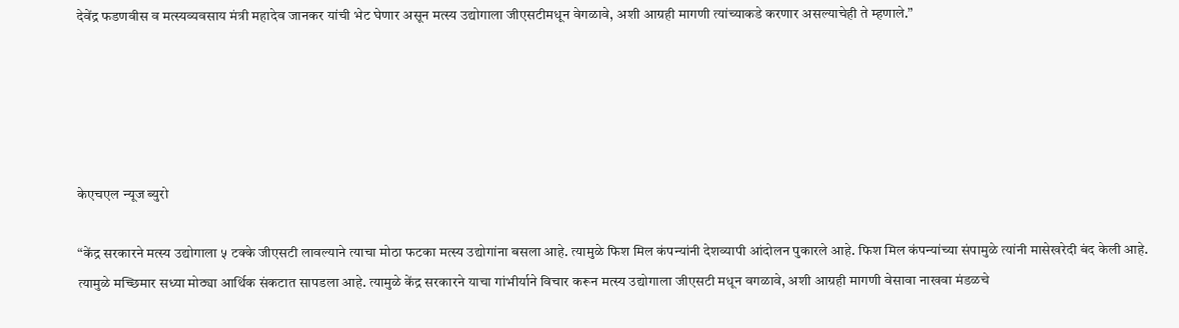देवेंद्र फडणवीस व मत्स्यव्यवसाय मंत्री महादेव जानकर यांची भेट घेणार असून मत्स्य उद्योगाला जीएसटीमधून वेगळावे, अशी आग्रही मागणी त्यांच्याकडे करणार असल्याचेही ते म्हणाले.”





केएचएल न्यूज ब्युरो

“केंद्र सरकारने मत्स्य उद्योगाला ५ टक्के जीएसटी लावल्याने त्याचा मोठा फटका मत्स्य उद्योगांना बसला आहे. त्यामुळे फिश मिल कंपन्यांनी देशव्यापी आंदोलन पुकारले आहे. फिश मिल कंपन्यांच्या संपामुळे त्यांनी मासेखरेदी बंद केली आहे. त्यामुळे मच्छिमार सध्या मोठ्या आर्थिक संकटात सापडला आहे. त्यामुळे केंद्र सरकारने याचा गांभीर्याने विचार करून मत्स्य उद्योगाला जीएसटी मधून वगळावे, अशी आग्रही मागणी वेसावा नाखवा मंडळचे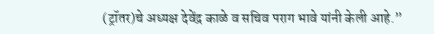(ट्रॉतर)चे अध्यक्ष देवेंद्र काळे व सचिव पराग भावे यांनी केली आहे.”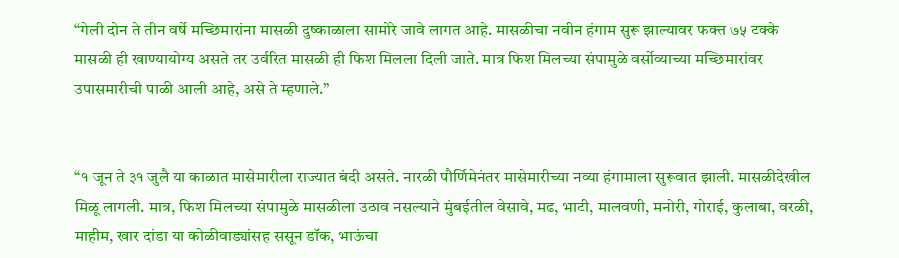“गेली दोन ते तीन वर्षे मच्छिमारांना मासळी दुष्काळाला सामोरे जावे लागत आहे. मासळीचा नवीन हंगाम सुरू झाल्यावर फक्त ७५ टक्के मासळी ही खाण्यायोग्य असते तर उर्वरित मासळी ही फिश मिलला दिली जाते. मात्र फिश मिलच्या संपामुळे वर्सोव्याच्या मच्छिमारांवर उपासमारीची पाळी आली आहे, असे ते म्हणाले.”


“१ जून ते ३१ जुलै या काळात मासेमारीला राज्यात बंदी असते. नारळी पौर्णिमेनंतर मासेमारीच्या नव्या हंगामाला सुरूवात झाली. मासळीदेखील मिळू लागली. मात्र, फिश मिलच्या संपामुळे मासळीला उठाव नसल्याने मुंबईतील वेसावे, मढ, भाटी, मालवणी, मनोरी, गोराई, कुलाबा, वरळी, माहीम, खार दांडा या कोळीवाड्यांसह ससून डॉक, भाऊंचा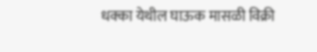धक्का येथील घाऊक मासळी विक्री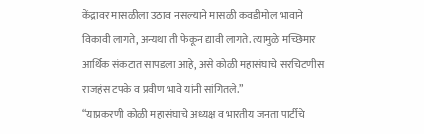केंद्रावर मासळीला उठाव नसल्याने मासळी कवडीमोल भावाने विकावी लागते, अन्यथा ती फेकून द्यावी लागते. त्यामुळे मच्छिमार आर्थिक संकटात सापडला आहे, असे कोळी महासंघाचे सरचिटणीस राजहंस टपके व प्रवीण भावे यांनी सांगितले.”
“याप्रकरणी कोळी महासंघाचे अध्यक्ष व भारतीय जनता पार्टीचे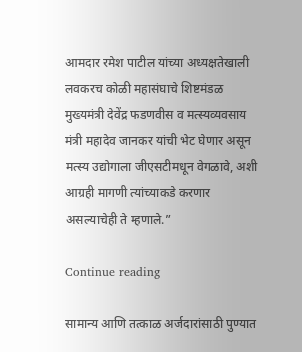आमदार रमेश पाटील यांच्या अध्यक्षतेखाली लवकरच कोळी महासंघाचे शिष्टमंडळ मुख्यमंत्री देवेंद्र फडणवीस व मत्स्यव्यवसाय मंत्री महादेव जानकर यांची भेट घेणार असून मत्स्य उद्योगाला जीएसटीमधून वेगळावे, अशी आग्रही मागणी त्यांच्याकडे करणार असल्याचेही ते म्हणाले.”

Continue reading

सामान्य आणि तत्काळ अर्जदारांसाठी पुण्यात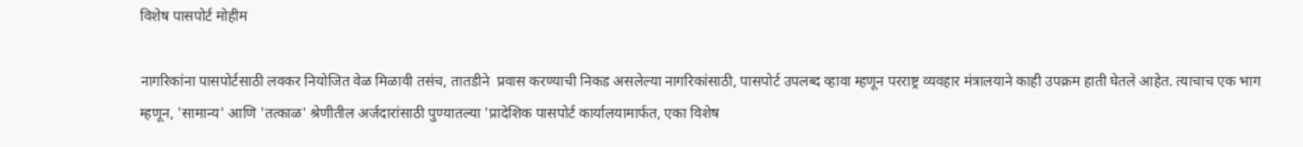विशेष पासपोर्ट मोहीम

नागरिकांना पासपोर्टसाठी लवकर नियोजित वेळ मिळावी तसंच, तातडीने  प्रवास करण्याची निकड असलेल्या नागरिकांसाठी, पासपोर्ट उपलब्द व्हावा म्हणून परराष्ट्र व्यवहार मंत्रालयाने काही उपक्रम हाती घेतले आहेत. त्याचाच एक भाग म्हणून, 'सामान्य' आणि 'तत्काळ' श्रेणीतील अर्जदारांसाठी पुण्यातल्या 'प्रादेशिक पासपोर्ट कार्यालयामार्फत, एका विशेष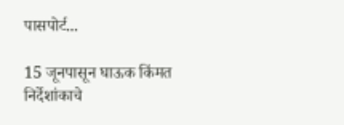पासपोर्ट...

15 जूनपासून घाऊक किंमत निर्देशांकाचे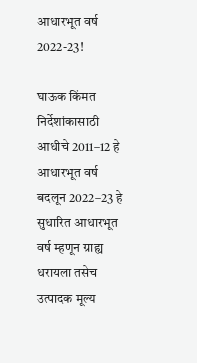आधारभूत वर्ष 2022-23!

घाऊक किंमत निर्देशांकासाठी आधीचे 2011–12 हे आधारभूत वर्ष बदलून 2022–23 हे सुधारित आधारभूत वर्ष म्हणून ग्राह्य धरायला तसेच उत्पादक मूल्य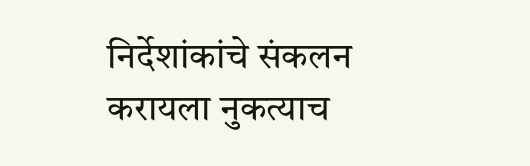निर्देशांकांचे संकलन करायला नुकत्याच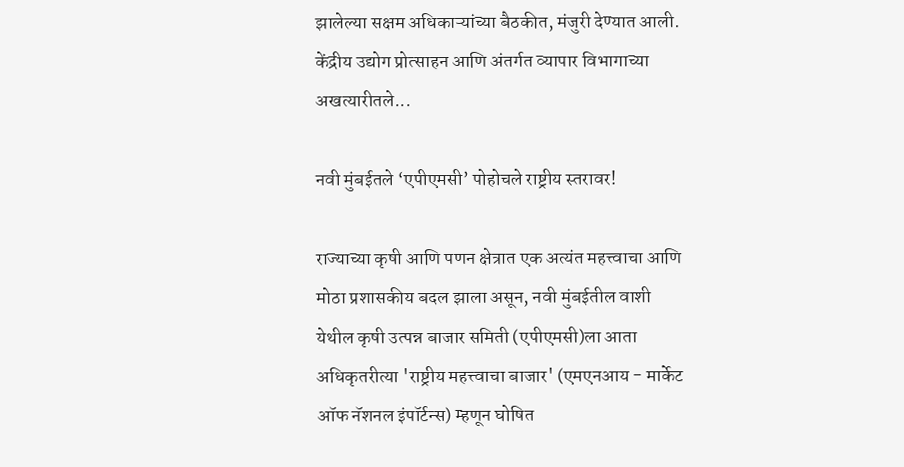झालेल्या सक्षम अधिकाऱ्यांच्या बैठकीत, मंजुरी देण्यात आली. केंद्रीय उद्योग प्रोत्साहन आणि अंतर्गत व्यापार विभागाच्या अखत्यारीतले...

नवी मुंबईतले ‘एपीएमसी’ पोहोचले राष्ट्रीय स्तरावर!

राज्याच्या कृषी आणि पणन क्षेत्रात एक अत्यंत महत्त्वाचा आणि मोठा प्रशासकीय बदल झाला असून, नवी मुंबईतील वाशी येथील कृषी उत्पन्न बाजार समिती (एपीएमसी)ला आता अधिकृतरीत्या 'राष्ट्रीय महत्त्वाचा बाजार' (एमएनआय - मार्केट ऑफ नॅशनल इंपॉर्टन्स) म्हणून घोषित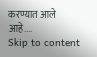करण्यात आले आहे....
Skip to content